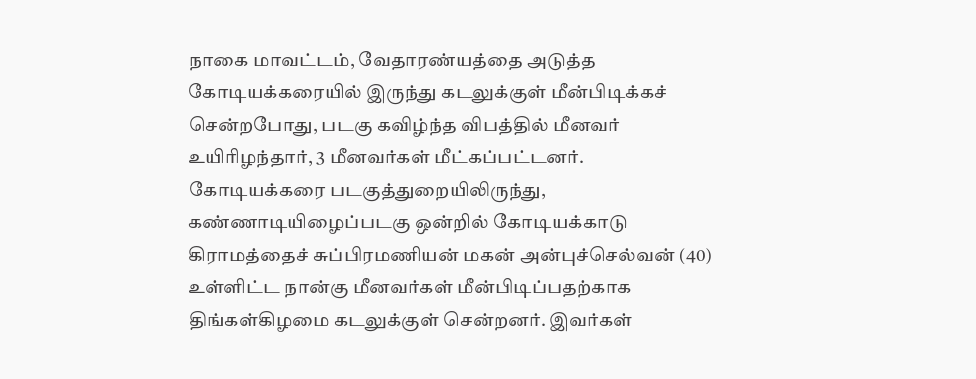நாகை மாவட்டம், வேதாரண்யத்தை அடுத்த கோடியக்கரையில் இருந்து கடலுக்குள் மீன்பிடிக்கச் சென்றபோது, படகு கவிழ்ந்த விபத்தில் மீனவர் உயிரிழந்தார், 3 மீனவர்கள் மீட்கப்பட்டனர்.
கோடியக்கரை படகுத்துறையிலிருந்து, கண்ணாடியிழைப்படகு ஒன்றில் கோடியக்காடு கிராமத்தைச் சுப்பிரமணியன் மகன் அன்புச்செல்வன் (40) உள்ளிட்ட நான்கு மீனவர்கள் மீன்பிடிப்பதற்காக திங்கள்கிழமை கடலுக்குள் சென்றனர். இவர்கள்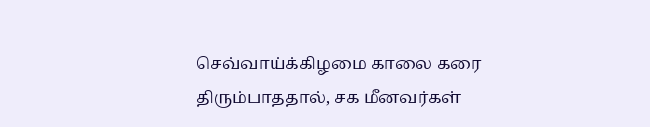செவ்வாய்க்கிழமை காலை கரை திரும்பாததால், சக மீனவர்கள்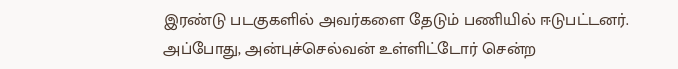இரண்டு படகுகளில் அவர்களை தேடும் பணியில் ஈடுபட்டனர்.
அப்போது, அன்புச்செல்வன் உள்ளிட்டோர் சென்ற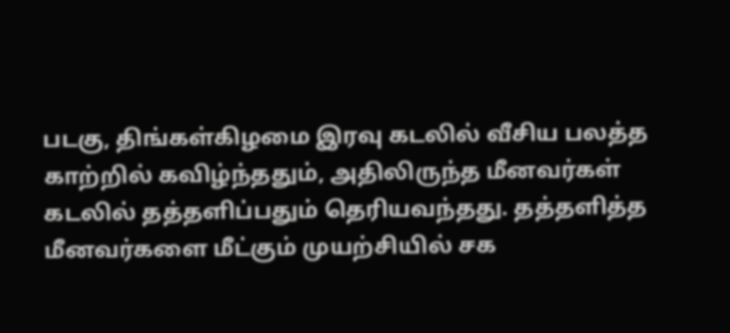படகு, திங்கள்கிழமை இரவு கடலில் வீசிய பலத்த காற்றில் கவிழ்ந்ததும், அதிலிருந்த மீனவர்கள் கடலில் தத்தளிப்பதும் தெரியவந்தது. தத்தளித்த மீனவர்களை மீட்கும் முயற்சியில் சக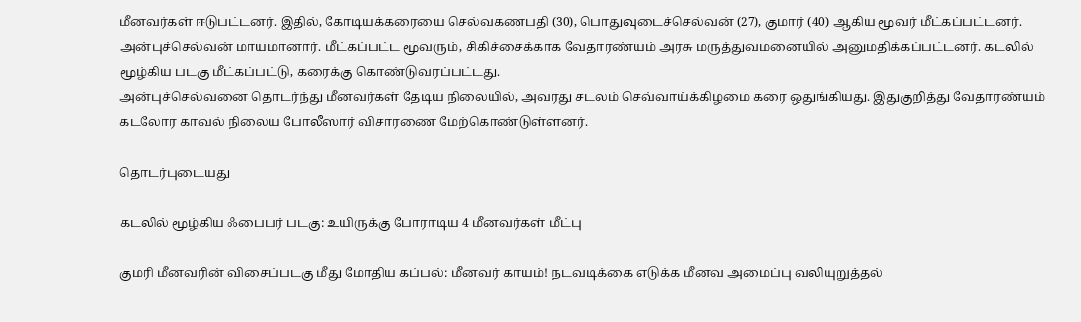மீனவர்கள் ஈடுபட்டனர். இதில், கோடியக்கரையை செல்வகணபதி (30), பொதுவுடைச்செல்வன் (27), குமார் (40) ஆகிய மூவர் மீட்கப்பட்டனர். அன்புச்செல்வன் மாயமானார். மீட்கப்பட்ட மூவரும், சிகிச்சைக்காக வேதாரண்யம் அரசு மருத்துவமனையில் அனுமதிக்கப்பட்டனர். கடலில் மூழ்கிய படகு மீட்கப்பட்டு, கரைக்கு கொண்டுவரப்பட்டது.
அன்புச்செல்வனை தொடர்ந்து மீனவர்கள் தேடிய நிலையில், அவரது சடலம் செவ்வாய்க்கிழமை கரை ஒதுங்கியது. இதுகுறித்து வேதாரண்யம் கடலோர காவல் நிலைய போலீஸார் விசாரணை மேற்கொண்டுள்ளனர்.

தொடர்புடையது

கடலில் மூழ்கிய ஃபைபர் படகு: உயிருக்கு போராடிய 4 மீனவர்கள் மீட்பு

குமரி மீனவரின் விசைப்படகு மீது மோதிய கப்பல்: மீனவர் காயம்! நடவடிக்கை எடுக்க மீனவ அமைப்பு வலியுறுத்தல்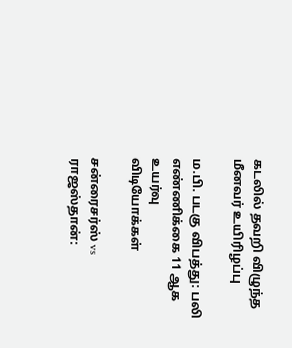கடலில் தவறி விழுந்த மீனவர் உயிரிழப்பு

ம.பி. படகு விபத்து: பலி எண்ணிக்கை 11 ஆக உயர்வு
விடியோக்கள்

சன்ரைசர்ஸ் vs ராஜஸ்தான்: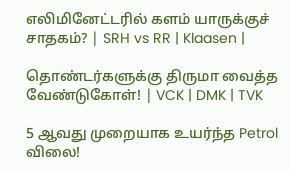எலிமினேட்டரில் களம் யாருக்குச் சாதகம்? | SRH vs RR | Klaasen |

தொண்டர்களுக்கு திருமா வைத்த வேண்டுகோள்! | VCK | DMK | TVK

5 ஆவது முறையாக உயர்ந்த Petrol விலை!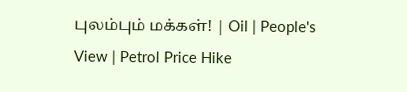புலம்பும் மக்கள்! | Oil | People's View | Petrol Price Hike